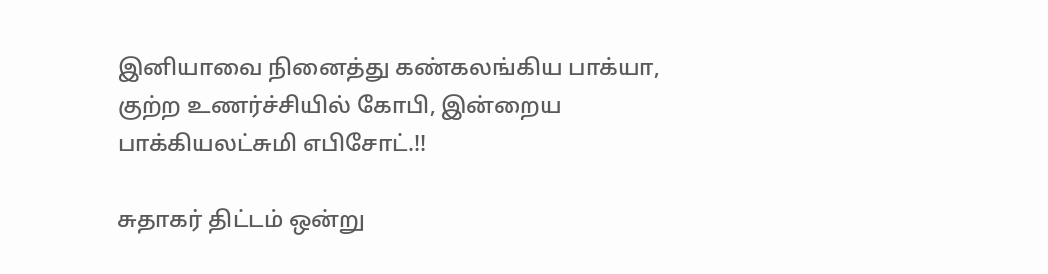இனியாவை நினைத்து கண்கலங்கிய பாக்யா, குற்ற உணர்ச்சியில் கோபி, இன்றைய பாக்கியலட்சுமி எபிசோட்.!!

சுதாகர் திட்டம் ஒன்று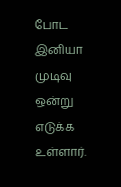போட இனியா முடிவு ஒன்று எடுக்க உள்ளார்.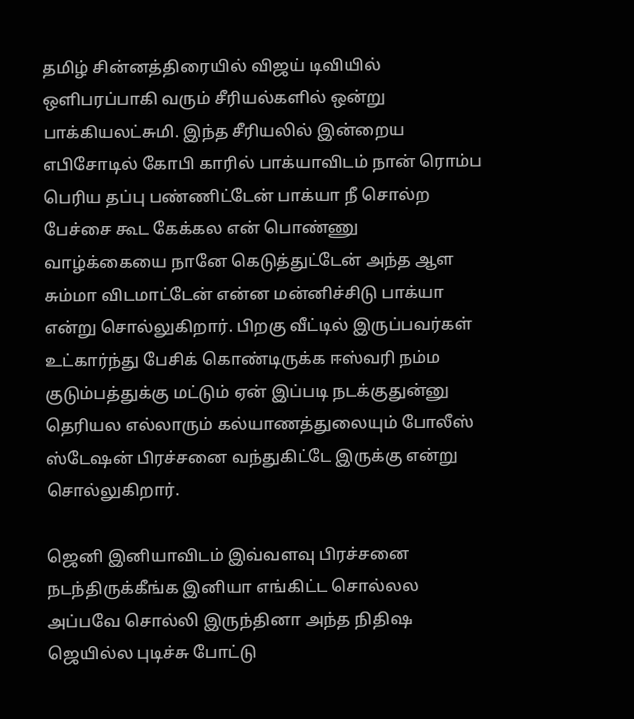தமிழ் சின்னத்திரையில் விஜய் டிவியில் ஒளிபரப்பாகி வரும் சீரியல்களில் ஒன்று பாக்கியலட்சுமி. இந்த சீரியலில் இன்றைய எபிசோடில் கோபி காரில் பாக்யாவிடம் நான் ரொம்ப பெரிய தப்பு பண்ணிட்டேன் பாக்யா நீ சொல்ற பேச்சை கூட கேக்கல என் பொண்ணு வாழ்க்கையை நானே கெடுத்துட்டேன் அந்த ஆள சும்மா விடமாட்டேன் என்ன மன்னிச்சிடு பாக்யா என்று சொல்லுகிறார். பிறகு வீட்டில் இருப்பவர்கள் உட்கார்ந்து பேசிக் கொண்டிருக்க ஈஸ்வரி நம்ம குடும்பத்துக்கு மட்டும் ஏன் இப்படி நடக்குதுன்னு தெரியல எல்லாரும் கல்யாணத்துலையும் போலீஸ் ஸ்டேஷன் பிரச்சனை வந்துகிட்டே இருக்கு என்று சொல்லுகிறார்.

ஜெனி இனியாவிடம் இவ்வளவு பிரச்சனை நடந்திருக்கீங்க இனியா எங்கிட்ட சொல்லல அப்பவே சொல்லி இருந்தினா அந்த நிதிஷ ஜெயில்ல புடிச்சு போட்டு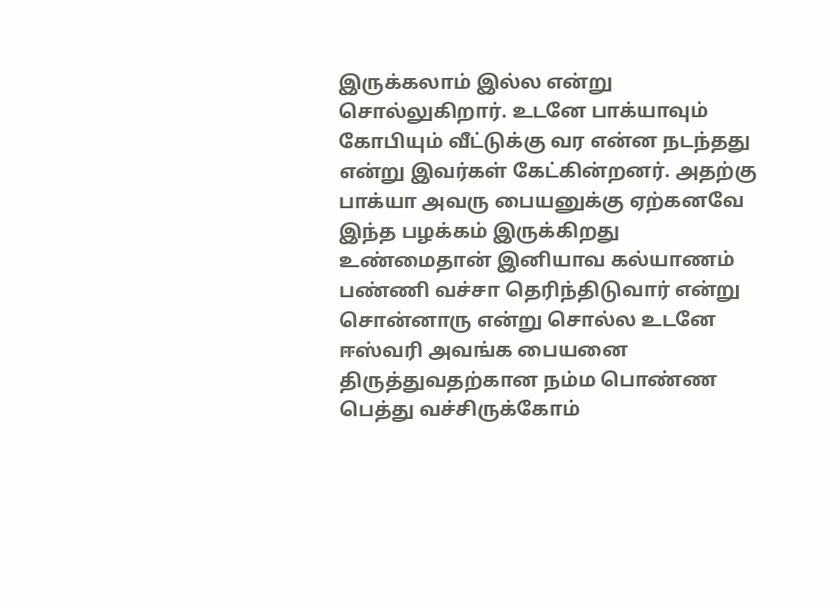இருக்கலாம் இல்ல என்று சொல்லுகிறார். உடனே பாக்யாவும் கோபியும் வீட்டுக்கு வர என்ன நடந்தது என்று இவர்கள் கேட்கின்றனர். அதற்கு பாக்யா அவரு பையனுக்கு ஏற்கனவே இந்த பழக்கம் இருக்கிறது உண்மைதான் இனியாவ கல்யாணம் பண்ணி வச்சா தெரிந்திடுவார் என்று சொன்னாரு என்று சொல்ல உடனே ஈஸ்வரி அவங்க பையனை திருத்துவதற்கான நம்ம பொண்ண பெத்து வச்சிருக்கோம்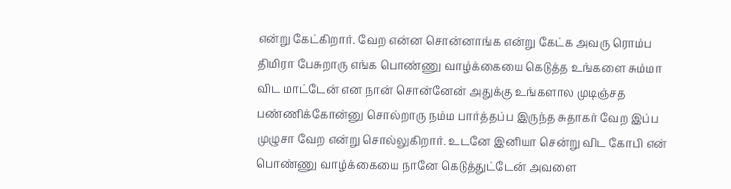என்று கேட்கிறார். வேற என்ன சொன்னாங்க என்று கேட்க அவரு ரொம்ப திமிரா பேசுறாரு எங்க பொண்ணு வாழ்க்கையை கெடுத்த உங்களை சும்மா விட மாட்டேன் என நான் சொன்னேன் அதுக்கு உங்களால முடிஞ்சத பண்ணிக்கோன்னு சொல்றாரு நம்ம பார்த்தப்ப இருந்த சுதாகர் வேற இப்ப முழுசா வேற என்று சொல்லுகிறார். உடனே இனியா சென்று விட கோபி என் பொண்ணு வாழ்க்கையை நானே கெடுத்துட்டேன் அவளை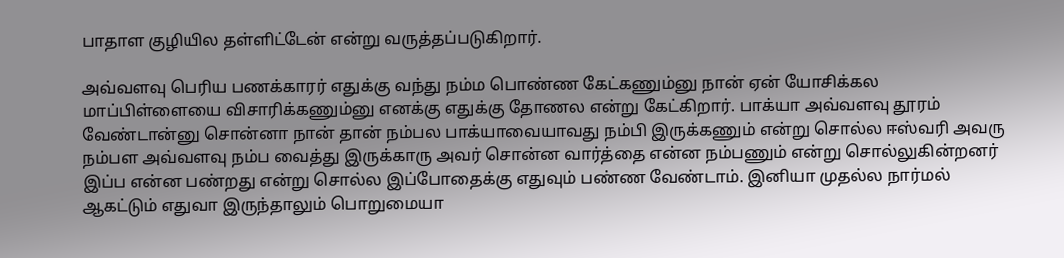பாதாள குழியில தள்ளிட்டேன் என்று வருத்தப்படுகிறார்.

அவ்வளவு பெரிய பணக்காரர் எதுக்கு வந்து நம்ம பொண்ண கேட்கணும்னு நான் ஏன் யோசிக்கல மாப்பிள்ளையை விசாரிக்கணும்னு எனக்கு எதுக்கு தோணல என்று கேட்கிறார். பாக்யா அவ்வளவு தூரம் வேண்டான்னு சொன்னா நான் தான் நம்பல பாக்யாவையாவது நம்பி இருக்கணும் என்று சொல்ல ஈஸ்வரி அவரு நம்பள அவ்வளவு நம்ப வைத்து இருக்காரு அவர் சொன்ன வார்த்தை என்ன நம்பணும் என்று சொல்லுகின்றனர் இப்ப என்ன பண்றது என்று சொல்ல இப்போதைக்கு எதுவும் பண்ண வேண்டாம். இனியா முதல்ல நார்மல் ஆகட்டும் எதுவா இருந்தாலும் பொறுமையா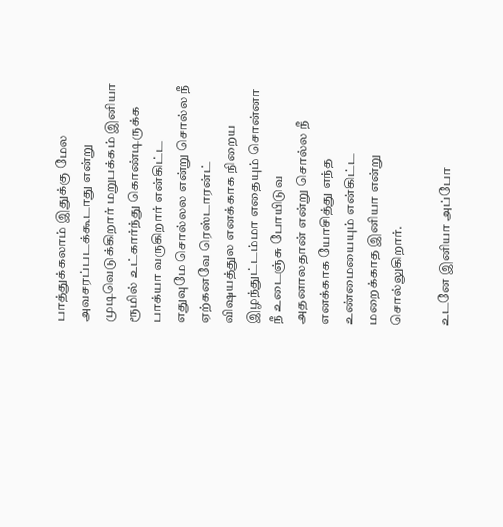பாத்துக்கலாம் இதுக்கு மேல அவசரப்படக்கூடாது என்று முடிவெடுக்கிறார் மறுபக்கம் இனியா ரூமில் உட்கார்ந்து கொண்டிருக்க பாக்யா வருகிறார் என்கிட்ட எதுவுமே சொல்லல என்று சொல்ல நீ ஏற்கனவே ரெஸ்டாரன்ட் விஷயத்துல எனக்காக நிறைய இழந்துட்டம்மா எதையும் சொன்னா நீ உடைஞ்சு போயிடுவ அதனாலதான் என்று சொல்ல நீ எனக்காக யோசித்து எந்த உண்மையையும் என்கிட்ட மறைக்காத இனியா என்று சொல்லுகிறார்.

உடனே இனியா அப்போ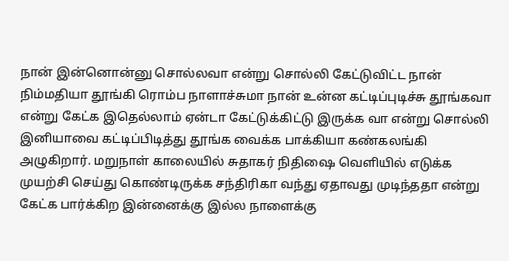நான் இன்னொன்னு சொல்லவா என்று சொல்லி கேட்டுவிட்ட நான் நிம்மதியா தூங்கி ரொம்ப நாளாச்சுமா நான் உன்ன கட்டிப்புடிச்சு தூங்கவா என்று கேட்க இதெல்லாம் ஏன்டா கேட்டுக்கிட்டு இருக்க வா என்று சொல்லி இனியாவை கட்டிப்பிடித்து தூங்க வைக்க பாக்கியா கண்கலங்கி அழுகிறார். மறுநாள் காலையில் சுதாகர் நிதிஷை வெளியில் எடுக்க முயற்சி செய்து கொண்டிருக்க சந்திரிகா வந்து ஏதாவது முடிந்ததா என்று கேட்க பார்க்கிற இன்னைக்கு இல்ல நாளைக்கு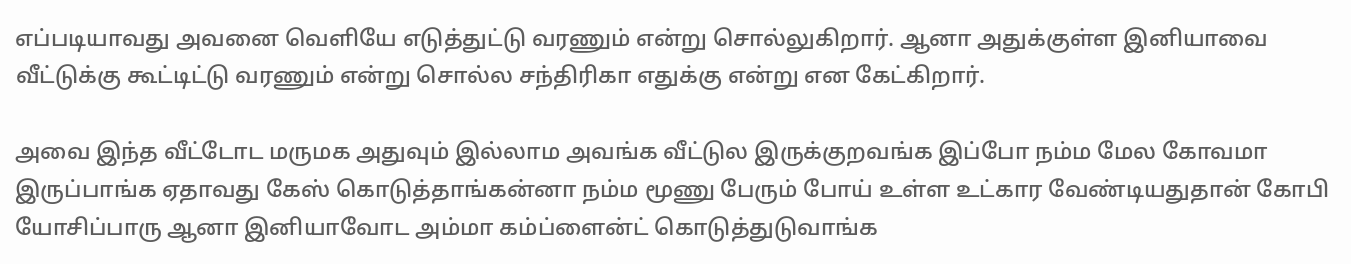எப்படியாவது அவனை வெளியே எடுத்துட்டு வரணும் என்று சொல்லுகிறார். ஆனா அதுக்குள்ள இனியாவை வீட்டுக்கு கூட்டிட்டு வரணும் என்று சொல்ல சந்திரிகா எதுக்கு என்று என கேட்கிறார்.

அவை இந்த வீட்டோட மருமக அதுவும் இல்லாம அவங்க வீட்டுல இருக்குறவங்க இப்போ நம்ம மேல கோவமா இருப்பாங்க ஏதாவது கேஸ் கொடுத்தாங்கன்னா நம்ம மூணு பேரும் போய் உள்ள உட்கார வேண்டியதுதான் கோபி யோசிப்பாரு ஆனா இனியாவோட அம்மா கம்ப்ளைன்ட் கொடுத்துடுவாங்க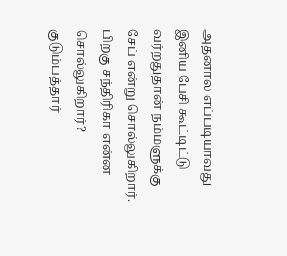அதனால எப்படியாவது இனிய பேசி கூட்டிட்டு வர்றதுதான் நம்மளுக்கு சேப் என்று சொல்லுகிறார். பிறகு சந்திரிகா என்ன சொல்லுகிறார்? குடும்பத்தார்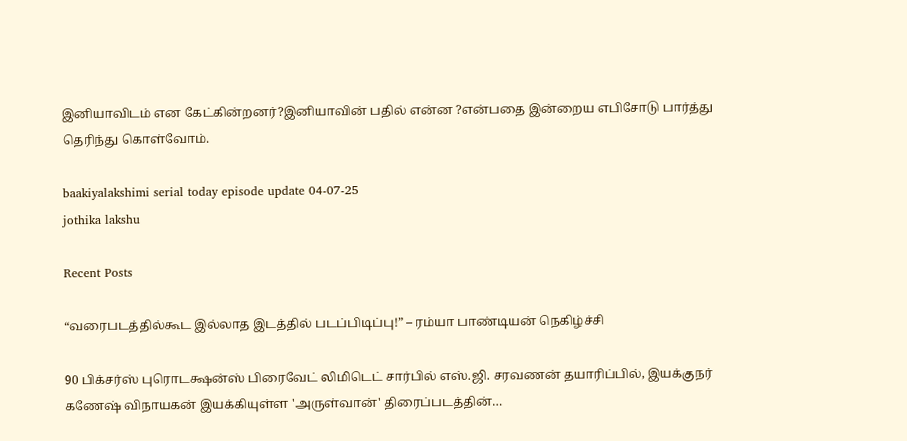இனியாவிடம் என கேட்கின்றனர்?இனியாவின் பதில் என்ன ?என்பதை இன்றைய எபிசோடு பார்த்து தெரிந்து கொள்வோம்.

baakiyalakshimi serial today episode update 04-07-25
jothika lakshu

Recent Posts

“வரைபடத்தில்கூட இல்லாத இடத்தில் படப்பிடிப்பு!” – ரம்யா பாண்டியன் நெகிழ்ச்சி

90 பிக்சர்ஸ் புரொடக்ஷன்ஸ் பிரைவேட் லிமிடெட் சார்பில் எஸ்.ஜி. சரவணன் தயாரிப்பில், இயக்குநர் கணேஷ் விநாயகன் இயக்கியுள்ள 'அருள்வான்' திரைப்படத்தின்…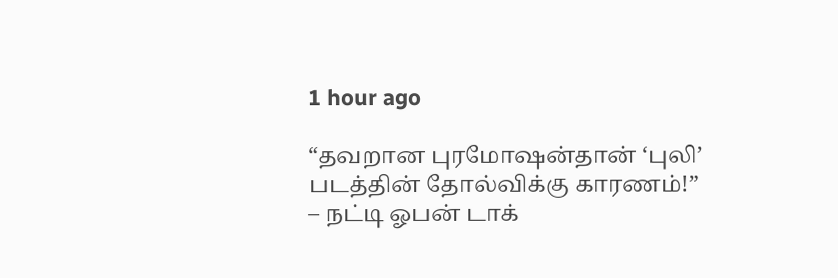1 hour ago

“தவறான புரமோஷன்தான் ‘புலி’ படத்தின் தோல்விக்கு காரணம்!” – நட்டி ஓபன் டாக்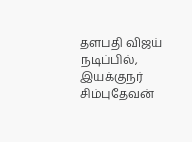தளபதி விஜய் நடிப்பில், இயக்குநர் சிம்புதேவன்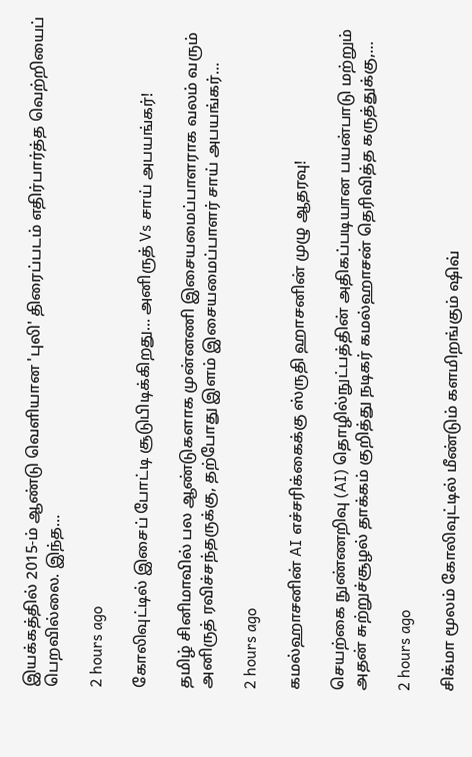இயக்கத்தில் 2015-ம் ஆண்டு வெளியான 'புலி' திரைப்படம் எதிர்பார்த்த வெற்றியைப் பெறவில்லை. இந்த…

2 hours ago

கோலிவுட்டில் இசைப் போட்டி சூடுபிடிக்கிறது… அனிருத் Vs சாய் அபயங்கர்!

தமிழ் சினிமாவில் பல ஆண்டுகளாக முன்னணி இசையமைப்பாளராக வலம் வரும் அனிருத் ரவிச்சந்தருக்கு, தற்போது இளம் இசையமைப்பாளர் சாய் அபயங்கர்…

2 hours ago

கமல்ஹாசனின் AI எச்சரிக்கைக்கு ஸ்ருதி ஹாசனின் முழு ஆதரவு!

செயற்கை நுண்ணறிவு (AI) தொழில்நுட்பத்தின் அதிகப்படியான பயன்பாடு மற்றும் அதன் சுற்றுச்சூழல் தாக்கம் குறித்து நடிகர் கமல்ஹாசன் தெரிவித்த கருத்துக்கு,…

2 hours ago

சிக்மா மூலம் கோலிவுட்டில் மீண்டும் களமிறங்கும் ஷிவ்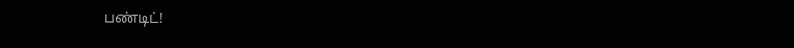பண்டிட்!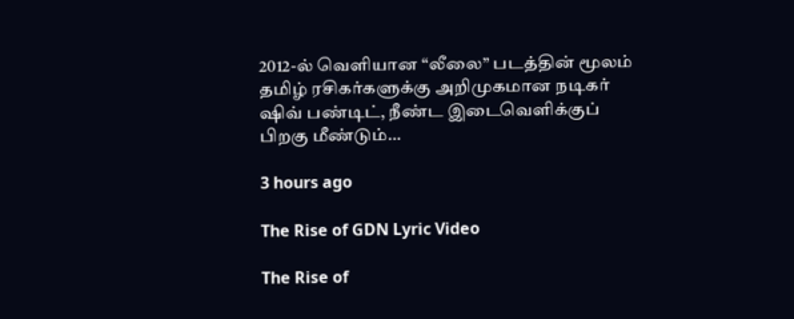2012-ல் வெளியான “லீலை” படத்தின் மூலம் தமிழ் ரசிகர்களுக்கு அறிமுகமான நடிகர் ஷிவ் பண்டிட், நீண்ட இடைவெளிக்குப் பிறகு மீண்டும்…

3 hours ago

The Rise of GDN Lyric Video

The Rise of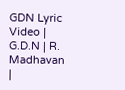GDN Lyric Video | G.D.N | R. Madhavan |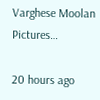Varghese Moolan Pictures…

20 hours ago